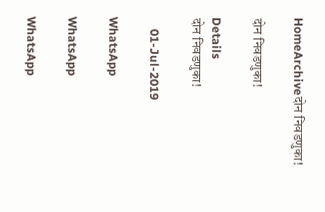HomeArchiveदोन निवडणुका!

दोन निवडणुका!

Details
दोन निवडणुका!

    01-Jul-2019

WhatsApp

WhatsApp

WhatsApp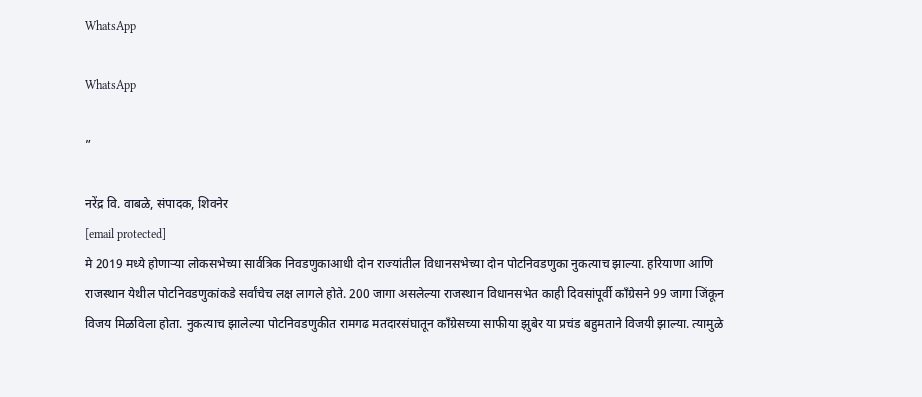WhatsApp

WhatsApp

”

नरेंद्र वि. वाबळे, संपादक, शिवनेर
[email protected]
मे 2019 मध्ये होणाऱ्या लोकसभेच्या सार्वत्रिक निवडणुकाआधी दोन राज्यांतील विधानसभेच्या दोन पोटनिवडणुका नुकत्याच झाल्या. हरियाणा आणि राजस्थान येथील पोटनिवडणुकांकडे सर्वांचेच लक्ष लागले होते. 200 जागा असलेल्या राजस्थान विधानसभेत काही दिवसांपूर्वी काँग्रेसने 99 जागा जिंकून विजय मिळविला होता. नुकत्याच झालेल्या पोटनिवडणुकीत रामगढ मतदारसंघातून काँग्रेसच्या साफीया झुबेर या प्रचंड बहुमताने विजयी झाल्या. त्यामुळे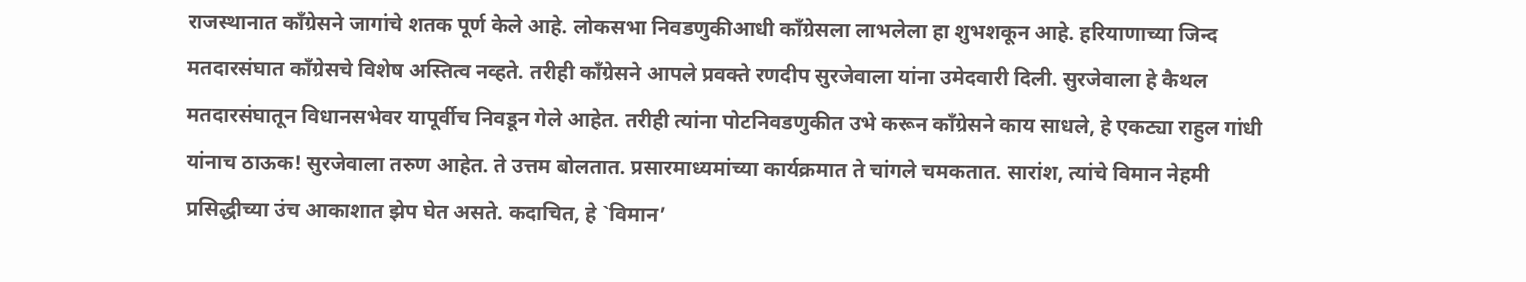राजस्थानात काँग्रेसने जागांचे शतक पूर्ण केले आहे. लोकसभा निवडणुकीआधी काँग्रेसला लाभलेला हा शुभशकून आहे. हरियाणाच्या जिन्द मतदारसंघात काँग्रेसचे विशेष अस्तित्व नव्हते. तरीही काँग्रेसने आपले प्रवक्ते रणदीप सुरजेवाला यांना उमेदवारी दिली. सुरजेवाला हे कैथल मतदारसंघातून विधानसभेवर यापूर्वीच निवडून गेले आहेत. तरीही त्यांना पोटनिवडणुकीत उभे करून काँग्रेसने काय साधले, हे एकट्या राहुल गांधी यांनाच ठाऊक! सुरजेवाला तरुण आहेत. ते उत्तम बोलतात. प्रसारमाध्यमांच्या कार्यक्रमात ते चांगले चमकतात. सारांश, त्यांचे विमान नेहमी प्रसिद्धीच्या उंच आकाशात झेप घेत असते. कदाचित, हे `विमान’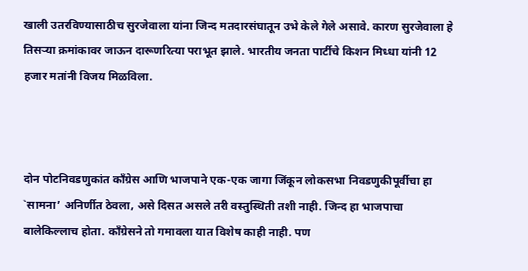खाली उतरविण्यासाठीच सुरजेवाला यांना जिन्द मतदारसंघातून उभे केले गेले असावे. कारण सुरजेवाला हे तिसऱ्या क्रमांकावर जाऊन दारूणरित्या पराभूत झाले. भारतीय जनता पार्टीचे किशन मिध्धा यांनी 12 हजार मतांनी विजय मिळविला.



दोन पोटनिवडणुकांत काँग्रेस आणि भाजपाने एक-एक जागा जिंकून लोकसभा निवडणुकीपूर्वीचा हा `सामना’ अनिर्णीत ठेवला, असे दिसत असले तरी वस्तुस्थिती तशी नाही. जिन्द हा भाजपाचा बालेकिल्लाच होता. काँग्रेसने तो गमावला यात विशेष काही नाही. पण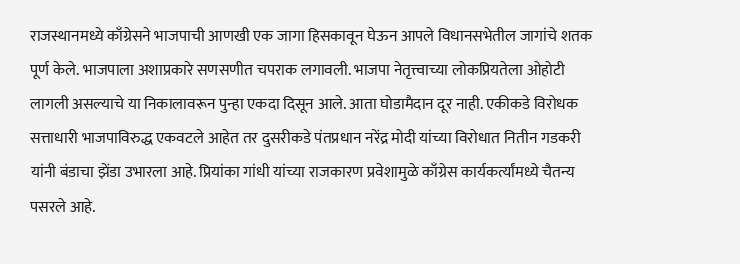राजस्थानमध्ये काँग्रेसने भाजपाची आणखी एक जागा हिसकावून घेऊन आपले विधानसभेतील जागांचे शतक पूर्ण केले. भाजपाला अशाप्रकारे सणसणीत चपराक लगावली. भाजपा नेतृत्त्वाच्या लोकप्रियतेला ओहोटी लागली असल्याचे या निकालावरून पुन्हा एकदा दिसून आले. आता घोडामैदान दूर नाही. एकीकडे विरोधक सत्ताधारी भाजपाविरुद्ध एकवटले आहेत तर दुसरीकडे पंतप्रधान नरेंद्र मोदी यांच्या विरोधात नितीन गडकरी यांनी बंडाचा झेंडा उभारला आहे. प्रियांका गांधी यांच्या राजकारण प्रवेशामुळे काँग्रेस कार्यकर्त्यांमध्ये चैतन्य पसरले आहे.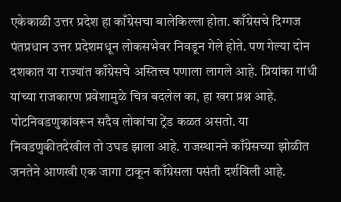एकेकाळी उत्तर प्रदेश हा काँग्रेसचा बालेकिल्ला होता. काँग्रेसचे दिग्गज पंतप्रधान उत्तर प्रदेशमधून लोकसभेवर निवडून गेले होते. पण गेल्या दोन दशकात या राज्यांत काँग्रेसचे अस्तित्त्व पणाला लागले आहे. प्रियांका गांधी यांच्या राजकारण प्रवेशामुळे चित्र बदलेल का, हा खरा प्रश्न आहे. पोटनिवडणुकांवरून सदैव लोकांचा ट्रेंड कळत असतो. या निवडणुकीतदेखील तो उघड झाला आहे. राजस्थानने काँग्रेसच्या झोळीत जनतेने आणखी एक जागा टाकून काँग्रेसला पसंती दर्शविली आहे.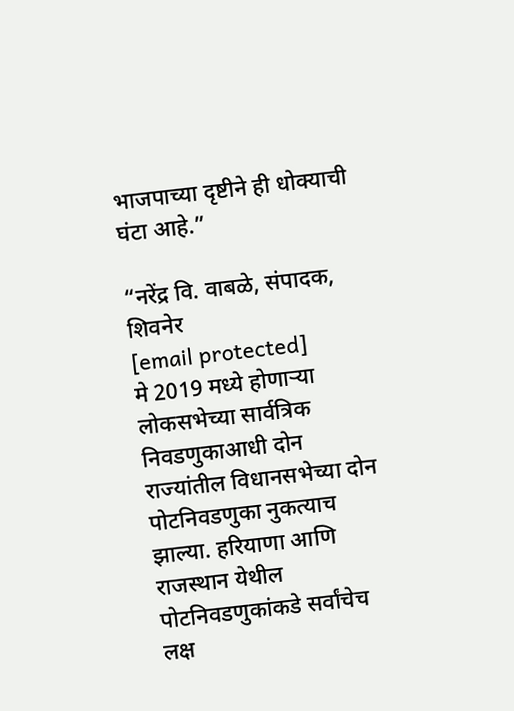भाजपाच्या दृष्टीने ही धोक्याची घंटा आहे.”

“नरेंद्र वि. वाबळे, संपादक, शिवनेर
[email protected]
मे 2019 मध्ये होणाऱ्या लोकसभेच्या सार्वत्रिक निवडणुकाआधी दोन राज्यांतील विधानसभेच्या दोन पोटनिवडणुका नुकत्याच झाल्या. हरियाणा आणि राजस्थान येथील पोटनिवडणुकांकडे सर्वांचेच लक्ष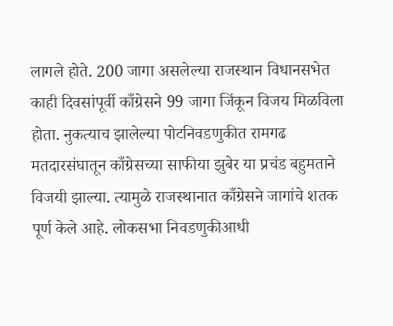लागले होते. 200 जागा असलेल्या राजस्थान विधानसभेत काही दिवसांपूर्वी काँग्रेसने 99 जागा जिंकून विजय मिळविला होता. नुकत्याच झालेल्या पोटनिवडणुकीत रामगढ मतदारसंघातून काँग्रेसच्या साफीया झुबेर या प्रचंड बहुमताने विजयी झाल्या. त्यामुळे राजस्थानात काँग्रेसने जागांचे शतक पूर्ण केले आहे. लोकसभा निवडणुकीआधी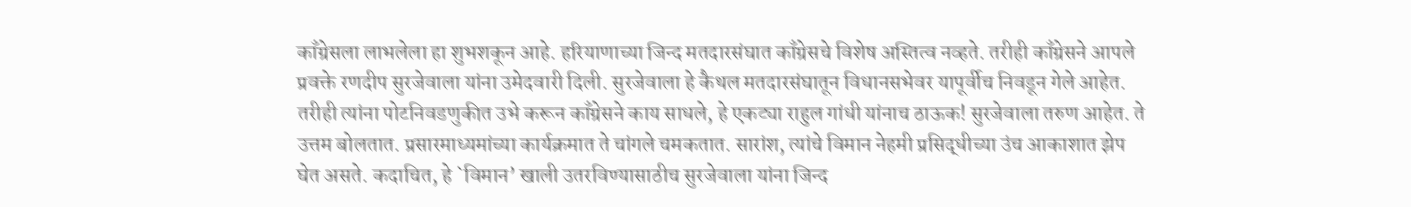काँग्रेसला लाभलेला हा शुभशकून आहे. हरियाणाच्या जिन्द मतदारसंघात काँग्रेसचे विशेष अस्तित्व नव्हते. तरीही काँग्रेसने आपले प्रवक्ते रणदीप सुरजेवाला यांना उमेदवारी दिली. सुरजेवाला हे कैथल मतदारसंघातून विधानसभेवर यापूर्वीच निवडून गेले आहेत. तरीही त्यांना पोटनिवडणुकीत उभे करून काँग्रेसने काय साधले, हे एकट्या राहुल गांधी यांनाच ठाऊक! सुरजेवाला तरुण आहेत. ते उत्तम बोलतात. प्रसारमाध्यमांच्या कार्यक्रमात ते चांगले चमकतात. सारांश, त्यांचे विमान नेहमी प्रसिद्धीच्या उंच आकाशात झेप घेत असते. कदाचित, हे `विमान’ खाली उतरविण्यासाठीच सुरजेवाला यांना जिन्द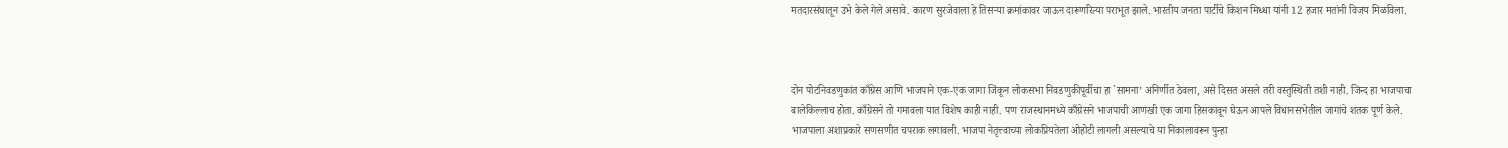मतदारसंघातून उभे केले गेले असावे. कारण सुरजेवाला हे तिसऱ्या क्रमांकावर जाऊन दारूणरित्या पराभूत झाले. भारतीय जनता पार्टीचे किशन मिध्धा यांनी 12 हजार मतांनी विजय मिळविला.



दोन पोटनिवडणुकांत काँग्रेस आणि भाजपाने एक-एक जागा जिंकून लोकसभा निवडणुकीपूर्वीचा हा `सामना’ अनिर्णीत ठेवला, असे दिसत असले तरी वस्तुस्थिती तशी नाही. जिन्द हा भाजपाचा बालेकिल्लाच होता. काँग्रेसने तो गमावला यात विशेष काही नाही. पण राजस्थानमध्ये काँग्रेसने भाजपाची आणखी एक जागा हिसकावून घेऊन आपले विधानसभेतील जागांचे शतक पूर्ण केले. भाजपाला अशाप्रकारे सणसणीत चपराक लगावली. भाजपा नेतृत्त्वाच्या लोकप्रियतेला ओहोटी लागली असल्याचे या निकालावरून पुन्हा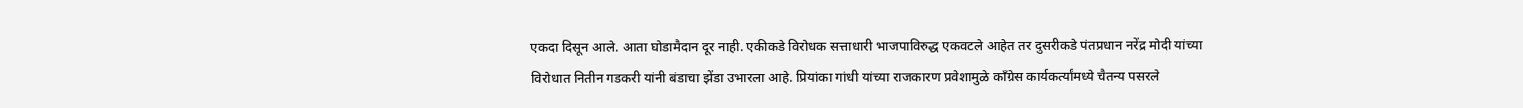एकदा दिसून आले. आता घोडामैदान दूर नाही. एकीकडे विरोधक सत्ताधारी भाजपाविरुद्ध एकवटले आहेत तर दुसरीकडे पंतप्रधान नरेंद्र मोदी यांच्या विरोधात नितीन गडकरी यांनी बंडाचा झेंडा उभारला आहे. प्रियांका गांधी यांच्या राजकारण प्रवेशामुळे काँग्रेस कार्यकर्त्यांमध्ये चैतन्य पसरले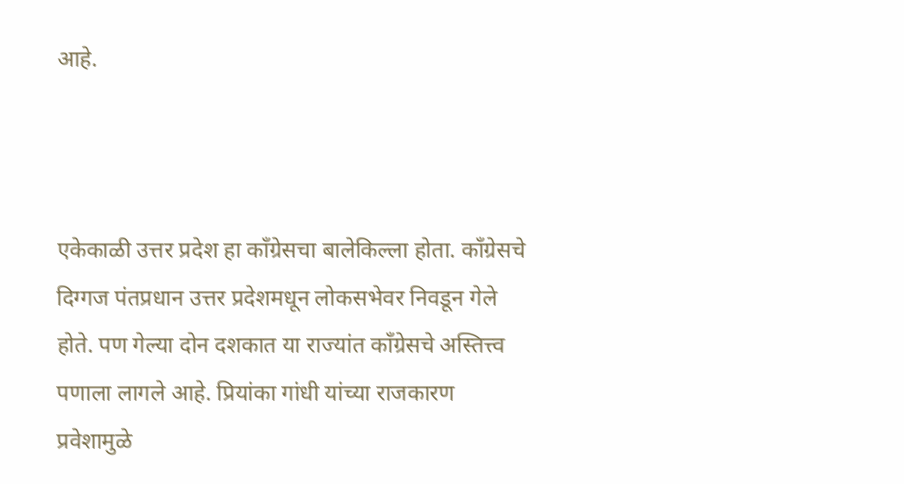आहे.



एकेकाळी उत्तर प्रदेश हा काँग्रेसचा बालेकिल्ला होता. काँग्रेसचे दिग्गज पंतप्रधान उत्तर प्रदेशमधून लोकसभेवर निवडून गेले होते. पण गेल्या दोन दशकात या राज्यांत काँग्रेसचे अस्तित्त्व पणाला लागले आहे. प्रियांका गांधी यांच्या राजकारण प्रवेशामुळे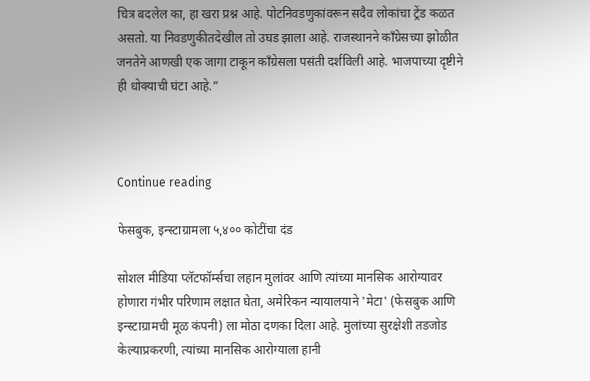चित्र बदलेल का, हा खरा प्रश्न आहे. पोटनिवडणुकांवरून सदैव लोकांचा ट्रेंड कळत असतो. या निवडणुकीतदेखील तो उघड झाला आहे. राजस्थानने काँग्रेसच्या झोळीत जनतेने आणखी एक जागा टाकून काँग्रेसला पसंती दर्शविली आहे. भाजपाच्या दृष्टीने ही धोक्याची घंटा आहे.”



Continue reading

फेसबुक, इन्स्टाग्रामला ५,४०० कोटींचा दंड

सोशल मीडिया प्लॅटफॉर्म्सचा लहान मुलांवर आणि त्यांच्या मानसिक आरोग्यावर होणारा गंभीर परिणाम लक्षात घेता, अमेरिकन न्यायालयाने 'मेटा' (फेसबुक आणि इन्स्टाग्रामची मूळ कंपनी) ला मोठा दणका दिला आहे. मुलांच्या सुरक्षेशी तडजोड केल्याप्रकरणी, त्यांच्या मानसिक आरोग्याला हानी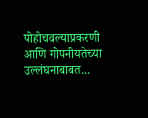पोहोचवल्याप्रकरणी आणि गोपनीयतेच्या उल्लंघनाबाबत...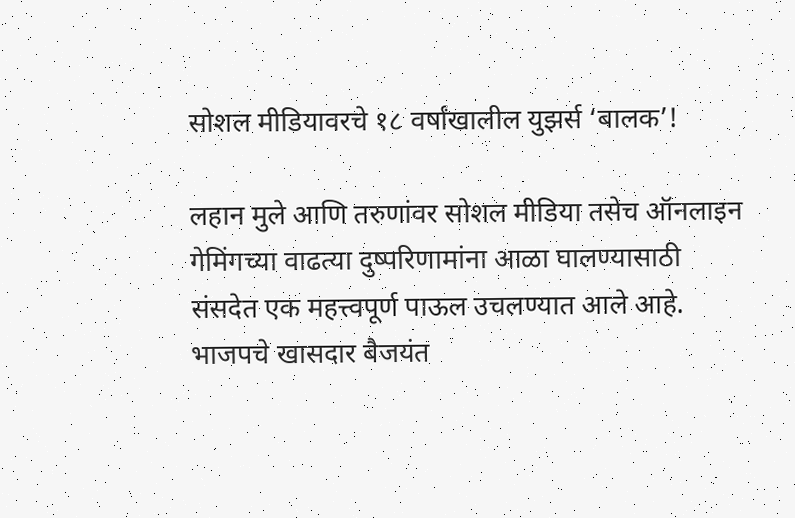सोशल मीडियावरचे १८ वर्षांखालील युझर्स ‘बालक’!

लहान मुले आणि तरुणांवर सोशल मीडिया तसेच ऑनलाइन गेमिंगच्या वाढत्या दुष्परिणामांना आळा घालण्यासाठी संसदेत एक महत्त्वपूर्ण पाऊल उचलण्यात आले आहे. भाजपचे खासदार बैजयंत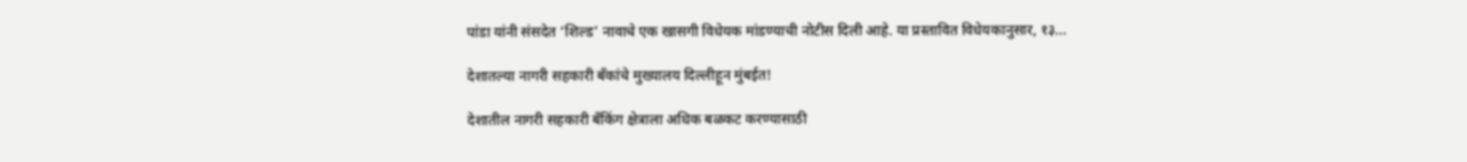पांडा यांनी संसदेत ‘शिल्ड’ नावाचे एक खासगी विधेयक मांडण्याची नोटीस दिली आहे. या प्रस्तावित विधेयकानुसार, १३...

देशातल्या नागरी सहकारी बँकांचे मुख्यालय दिल्लीहून मुंबईत!

देशातील नागरी सहकारी बँकिंग क्षेत्राला अधिक बळकट करण्यासाठी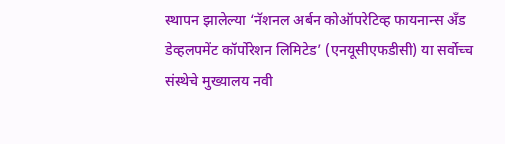स्थापन झालेल्या ‘नॅशनल अर्बन कोऑपरेटिव्ह फायनान्स अँड डेव्हलपमेंट कॉर्पोरेशन लिमिटेड’ (एनयूसीएफडीसी) या सर्वोच्च संस्थेचे मुख्यालय नवी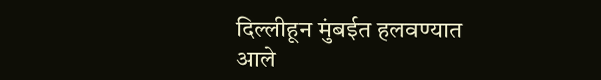दिल्लीहून मुंबईत हलवण्यात आले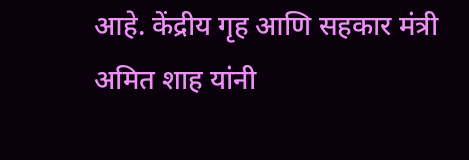आहे. केंद्रीय गृह आणि सहकार मंत्री अमित शाह यांनी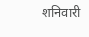शनिवारी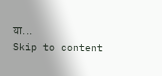या...
Skip to content